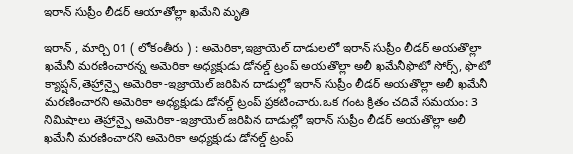ఇరాన్ సుప్రీం లీడర్ ఆయాతోల్లా ఖమేని మృతి

ఇరాన్ , మార్చి 01 ( లోకంతీరు ) : అమెరికా,ఇజ్రాయెల్ దాడులలో ఇరాన్ సుప్రీం లీడర్ అయతొల్లా ఖమేనీ మరణించారన్న అమెరికా అధ్యక్షుడు డోనల్డ్ ట్రంప్ అయతొల్లా అలీ ఖమేనీఫొటో సోర్స్, ఫొటో క్యాప్షన్,తెహ్రాన్పై అమెరికా-ఇజ్రాయెల్ జరిపిన దాడుల్లో ఇరాన్ సుప్రీం లీడర్ అయతొల్లా అలీ ఖమేనీ మరణించారని అమెరికా అధ్యక్షుడు డోనల్డ్ ట్రంప్ ప్రకటించారు.ఒక గంట క్రితం చదివే సమయం: 3 నిమిషాలు తెహ్రాన్పై అమెరికా-ఇజ్రాయెల్ జరిపిన దాడుల్లో ఇరాన్ సుప్రీం లీడర్ అయతొల్లా అలీ ఖమేనీ మరణించారని అమెరికా అధ్యక్షుడు డోనల్డ్ ట్రంప్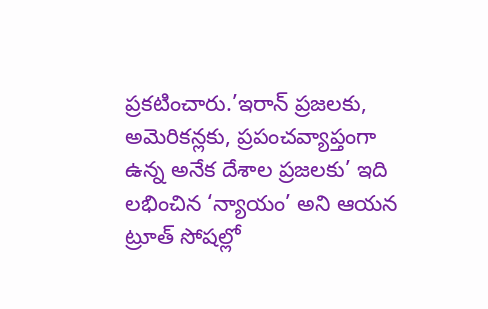ప్రకటించారు.’ఇరాన్ ప్రజలకు, అమెరికన్లకు, ప్రపంచవ్యాప్తంగా ఉన్న అనేక దేశాల ప్రజలకు’ ఇది లభించిన ‘న్యాయం’ అని ఆయన ట్రూత్ సోషల్లో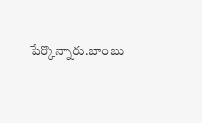పేర్కొన్నారు.బాంబు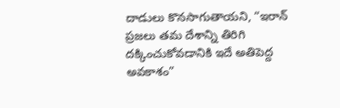దాడులు కొనసాగుతాయని, “ఇరాన్ ప్రజలు తమ దేశాన్ని తిరిగి దక్కించుకోవడానికి ఇదే అతిపెద్ద అవకాశం”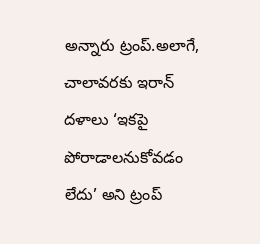అన్నారు ట్రంప్.అలాగే, చాలావరకు ఇరాన్ దళాలు ‘ఇకపై పోరాడాలనుకోవడం లేదు’ అని ట్రంప్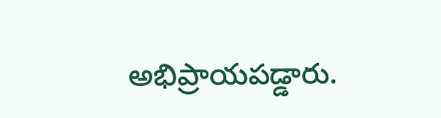అభిప్రాయపడ్డారు.